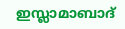ഇസ്ലാമാബാദ്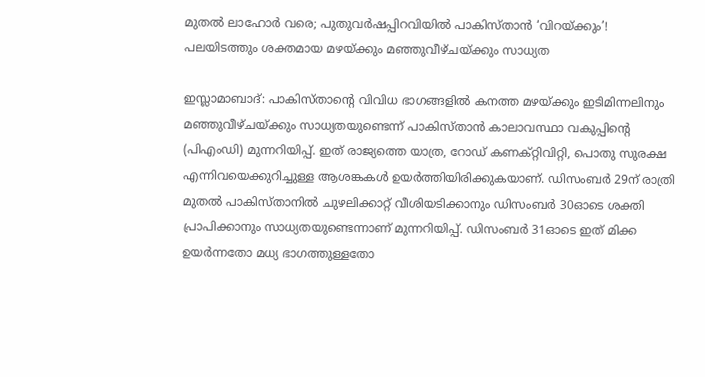മുതൽ ലാഹോർ വരെ; പുതുവർഷപ്പിറവിയിൽ പാകിസ്താൻ ‘വിറയ്ക്കും’! പലയിടത്തും ശക്തമായ മഴയ്ക്കും മഞ്ഞുവീഴ്ചയ്ക്കും സാധ്യത

ഇസ്ലാമാബാദ്: പാകിസ്താൻ്റെ വിവിധ ഭാഗങ്ങളിൽ കനത്ത മഴയ്ക്കും ഇടിമിന്നലിനും മഞ്ഞുവീഴ്ചയ്ക്കും സാധ്യതയുണ്ടെന്ന് പാകിസ്താൻ കാലാവസ്ഥാ വകുപ്പിന്റെ (പിഎംഡി) മുന്നറിയിപ്പ്. ഇത് രാജ്യത്തെ യാത്ര, റോഡ് കണക്റ്റിവിറ്റി, പൊതു സുരക്ഷ എന്നിവയെക്കുറിച്ചുള്ള ആശങ്കകൾ ഉയർത്തിയിരിക്കുകയാണ്. ഡിസംബർ 29ന് രാത്രി മുതൽ പാകിസ്താനിൽ ചുഴലിക്കാറ്റ് വീശിയടിക്കാനും ഡിസംബർ 30ഓടെ ശക്തി പ്രാപിക്കാനും സാധ്യതയുണ്ടെന്നാണ് മുന്നറിയിപ്പ്. ഡിസംബർ 31ഓടെ ഇത് മിക്ക ഉയർന്നതോ മധ്യ ഭാഗത്തുള്ളതോ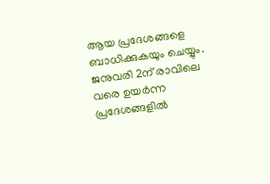ആയ പ്രദേശങ്ങളെ ബാധിക്കുകയും ചെയ്യും. ജനുവരി 2ന് രാവിലെ വരെ ഉയർന്ന പ്രദേശങ്ങളിൽ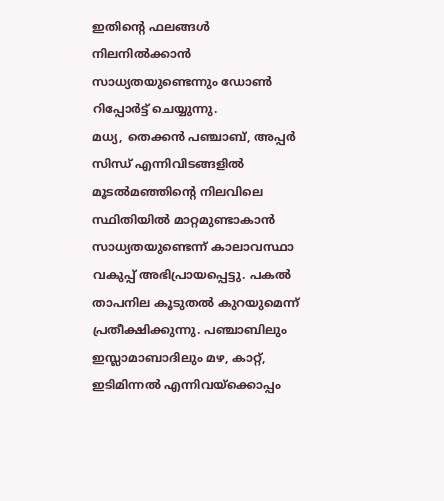ഇതിന്റെ ഫലങ്ങൾ നിലനിൽക്കാൻ സാധ്യതയുണ്ടെന്നും ഡോൺ റിപ്പോർട്ട് ചെയ്യുന്നു.
മധ്യ, തെക്കൻ പഞ്ചാബ്, അപ്പർ സിന്ധ് എന്നിവിടങ്ങളിൽ മൂടൽമഞ്ഞിന്റെ നിലവിലെ സ്ഥിതിയിൽ മാറ്റമുണ്ടാകാൻ സാധ്യതയുണ്ടെന്ന് കാലാവസ്ഥാ വകുപ്പ് അഭിപ്രായപ്പെട്ടു. പകൽ താപനില കൂടുതൽ കുറയുമെന്ന് പ്രതീക്ഷിക്കുന്നു. പഞ്ചാബിലും ഇസ്ലാമാബാദിലും മഴ, കാറ്റ്, ഇടിമിന്നൽ എന്നിവയ്ക്കൊപ്പം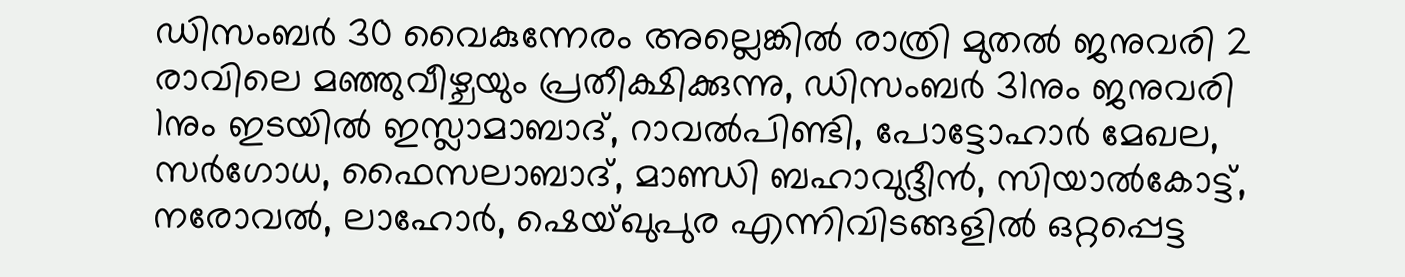ഡിസംബർ 30 വൈകുന്നേരം അല്ലെങ്കിൽ രാത്രി മുതൽ ജനുവരി 2 രാവിലെ മഞ്ഞുവീഴ്ചയും പ്രതീക്ഷിക്കുന്നു, ഡിസംബർ 31നും ജനുവരി 1നും ഇടയിൽ ഇസ്ലാമാബാദ്, റാവൽപിണ്ടി, പോട്ടോഹാർ മേഖല, സർഗോധ, ഫൈസലാബാദ്, മാണ്ഡി ബഹാവുദ്ദീൻ, സിയാൽകോട്ട്, നരോവൽ, ലാഹോർ, ഷെയ്ഖുപുര എന്നിവിടങ്ങളിൽ ഒറ്റപ്പെട്ട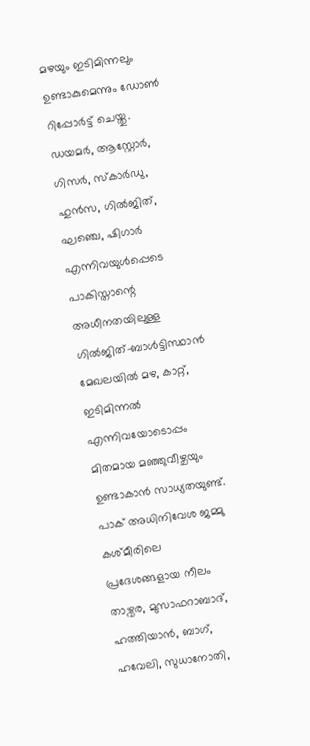മഴയും ഇടിമിന്നലും ഉണ്ടാകുമെന്നും ഡോൺ റിപ്പോർട്ട് ചെയ്തു.
ഡയമർ, ആസ്റ്റോർ, ഗിസർ, സ്കാർഡു, ഹുൻസ, ഗിൽജിത്, ഘഞ്ചെ, ഷിഗാർ എന്നിവയുൾപ്പെടെ പാകിസ്താന്റെ അധീനതയിലുള്ള ഗിൽജിത്-ബാൾട്ടിസ്ഥാൻ മേഖലയിൽ മഴ, കാറ്റ്, ഇടിമിന്നൽ എന്നിവയോടൊപ്പം മിതമായ മഞ്ഞുവീഴ്ചയും ഉണ്ടാകാൻ സാധ്യതയുണ്ട്. പാക് അധിനിവേശ ജമ്മു കശ്മീരിലെ പ്രദേശങ്ങളായ നീലം താഴ്വര, മുസാഫറാബാദ്, ഹത്തിയാൻ, ബാഗ്, ഹവേലി, സുധാനോതി,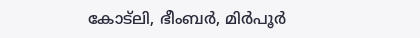കോട്ലി, ഭീംബർ, മിർപൂർ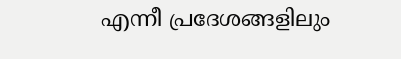എന്നീ പ്രദേശങ്ങളിലും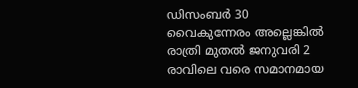ഡിസംബർ 30 വൈകുന്നേരം അല്ലെങ്കിൽ രാത്രി മുതൽ ജനുവരി 2 രാവിലെ വരെ സമാനമായ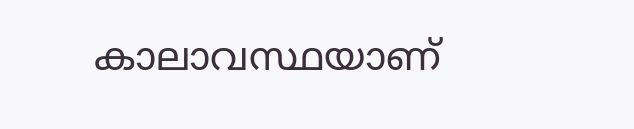കാലാവസ്ഥയാണ്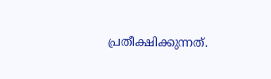പ്രതീക്ഷിക്കുന്നത്.